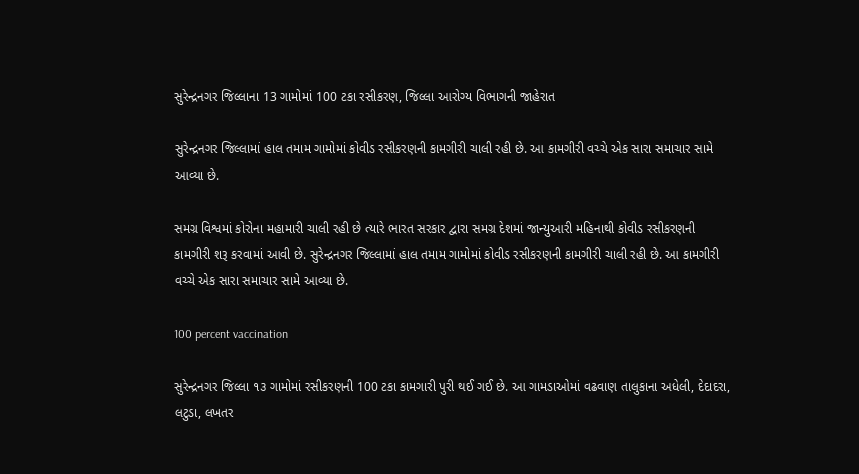સુરેન્દ્રનગર જિલ્લાના 13 ગામોમાં 100 ટકા રસીકરણ, જિલ્લા આરોગ્ય વિભાગની જાહેરાત

સુરેન્દ્રનગર જિલ્લામાં હાલ તમામ ગામોમાં કોવીડ રસીકરણની કામગીરી ચાલી રહી છે. આ કામગીરી વચ્ચે એક સારા સમાચાર સામે આવ્યા છે.

સમગ્ર વિશ્વમાં કોરોના મહામારી ચાલી રહી છે ત્યારે ભારત સરકાર દ્વારા સમગ્ર દેશમાં જાન્યુઆરી મહિનાથી કોવીડ રસીકરણની કામગીરી શરૂ કરવામાં આવી છે. સુરેન્દ્રનગર જિલ્લામાં હાલ તમામ ગામોમાં કોવીડ રસીકરણની કામગીરી ચાલી રહી છે. આ કામગીરી વચ્ચે એક સારા સમાચાર સામે આવ્યા છે.

100 percent vaccination

સુરેન્દ્રનગર જિલ્લા ૧૩ ગામોમાં રસીકરણની 100 ટકા કામગારી પુરી થઈ ગઈ છે. આ ગામડાઓમાં વઢવાણ તાલુકાના અધેલી, દેદાદરા, લટુડા, લખતર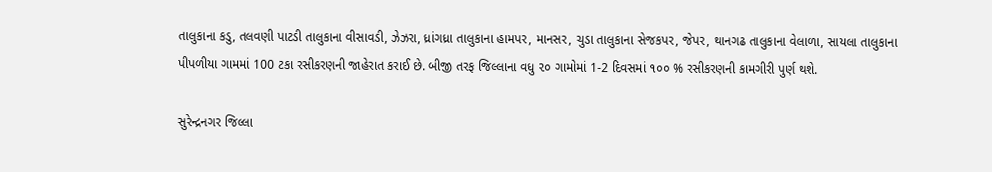તાલુકાના કડુ, તલવણી પાટડી તાલુકાના વીસાવડી, ઝેઝરા, ધ્રાંગધ્રા તાલુકાના હામપર, માનસર, ચુડા તાલુકાના સેજકપર, જેપર, થાનગઢ તાલુકાના વેલાળા, સાયલા તાલુકાના પીપળીયા ગામમાં 100 ટકા રસીકરણની જાહેરાત કરાઈ છે. બીજી તરફ જિલ્લાના વધુ ૨૦ ગામોમાં 1-2 દિવસમાં ૧૦૦ % રસીકરણની કામગીરી પુર્ણ થશે.

સુરેન્દ્રનગર જિલ્લા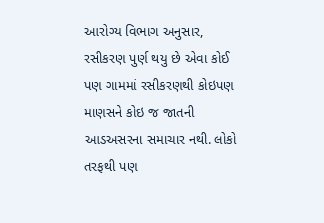આરોગ્ય વિભાગ અનુસાર, રસીકરણ પુર્ણ થયુ છે એવા કોઈ પણ ગામમાં રસીકરણથી કોઇપણ માણસને કોઇ જ જાતની આડઅસરના સમાચાર નથી. લોકો તરફથી પણ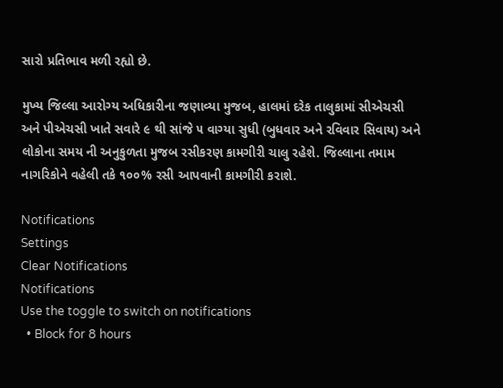સારો પ્રતિભાવ મળી રહ્યો છે.

મુખ્ય જિલ્લા આરોગ્ય અધિકારીના જણાવ્યા મુજબ, હાલમાં દરેક તાલુકામાં સીએચસી અને પીએચસી ખાતે સવારે ૯ થી સાંજે ૫ વાગ્યા સુધી (બુધવાર અને રવિવાર સિવાય) અને લોકોના સમય ની અનુકુળતા મુજબ રસીકરણ કામગીરી ચાલુ રહેશે. જિલ્લાના તમામ નાગરિકોને વહેલી તકે ૧૦૦% રસી આપવાની કામગીરી કરાશે.

Notifications
Settings
Clear Notifications
Notifications
Use the toggle to switch on notifications
  • Block for 8 hours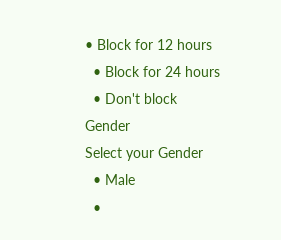• Block for 12 hours
  • Block for 24 hours
  • Don't block
Gender
Select your Gender
  • Male
  •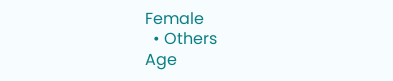Female
  • Others
Age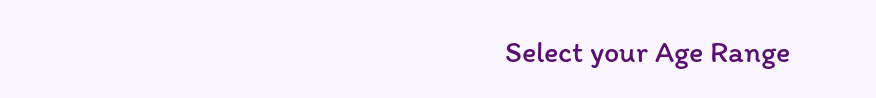Select your Age Range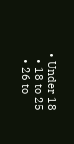• Under 18
  • 18 to 25
  • 26 to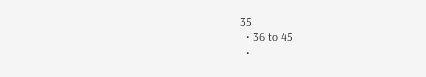35
  • 36 to 45
  •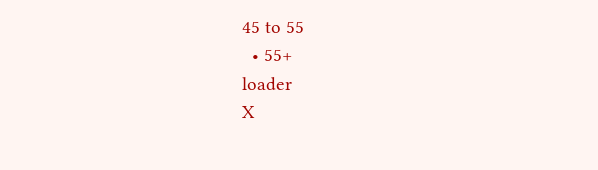45 to 55
  • 55+
loader
X